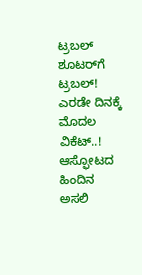ಟ್ರಬಲ್ ಶೂಟರ್‌ಗೆ  ಟ್ರಬಲ್! ಎರಡೇ ದಿನಕ್ಕೆ ಮೊದಲ ವಿಕೆಟ್..! ಆಸ್ಫೋಟದ ಹಿಂದಿನ ಅಸಲಿ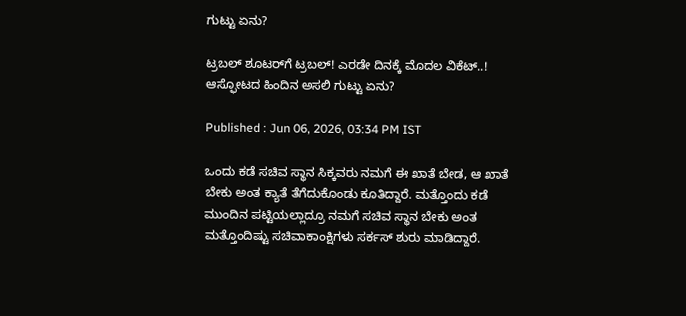ಗುಟ್ಟು ಏನು?

ಟ್ರಬಲ್ ಶೂಟರ್‌ಗೆ ಟ್ರಬಲ್! ಎರಡೇ ದಿನಕ್ಕೆ ಮೊದಲ ವಿಕೆಟ್..! ಆಸ್ಫೋಟದ ಹಿಂದಿನ ಅಸಲಿ ಗುಟ್ಟು ಏನು?

Published : Jun 06, 2026, 03:34 PM IST

ಒಂದು ಕಡೆ ಸಚಿವ ಸ್ಥಾನ ಸಿಕ್ಕವರು ನಮಗೆ ಈ ಖಾತೆ ಬೇಡ, ಆ ಖಾತೆ ಬೇಕು ಅಂತ ಕ್ಯಾತೆ ತೆಗೆದುಕೊಂಡು ಕೂತಿದ್ದಾರೆ. ಮತ್ತೊಂದು ಕಡೆ ಮುಂದಿನ ಪಟ್ಟಿಯಲ್ಲಾದ್ರೂ ನಮಗೆ ಸಚಿವ ಸ್ಥಾನ ಬೇಕು ಅಂತ ಮತ್ತೊಂದಿಷ್ಟು ಸಚಿವಾಕಾಂಕ್ಷಿಗಳು ಸರ್ಕಸ್ ಶುರು ಮಾಡಿದ್ದಾರೆ.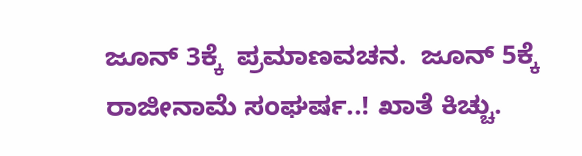ಜೂನ್ 3ಕ್ಕೆ  ಪ್ರಮಾಣವಚನ.  ಜೂನ್ 5ಕ್ಕೆ ರಾಜೀನಾಮೆ ಸಂಘರ್ಷ..! ಖಾತೆ ಕಿಚ್ಚು.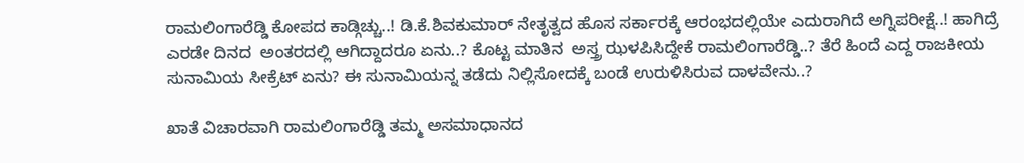ರಾಮಲಿಂಗಾರೆಡ್ಡಿ ಕೋಪದ ಕಾಡ್ಗಿಚ್ಚು..! ಡಿ.ಕೆ.ಶಿವಕುಮಾರ್ ನೇತೃತ್ವದ ಹೊಸ ಸರ್ಕಾರಕ್ಕೆ ಆರಂಭದಲ್ಲಿಯೇ ಎದುರಾಗಿದೆ ಅಗ್ನಿಪರೀಕ್ಷೆ..! ಹಾಗಿದ್ರೆ  ಎರಡೇ ದಿನದ  ಅಂತರದಲ್ಲಿ ಆಗಿದ್ದಾದರೂ ಏನು..? ಕೊಟ್ಟ ಮಾತಿನ  ಅಸ್ತ್ರ ಝಳಪಿಸಿದ್ದೇಕೆ ರಾಮಲಿಂಗಾರೆಡ್ಡಿ..? ತೆರೆ ಹಿಂದೆ ಎದ್ದ ರಾಜಕೀಯ ಸುನಾಮಿಯ ಸೀಕ್ರೆಟ್ ಏನು? ಈ ಸುನಾಮಿಯನ್ನ ತಡೆದು ನಿಲ್ಲಿಸೋದಕ್ಕೆ ಬಂಡೆ ಉರುಳಿಸಿರುವ ದಾಳವೇನು..?

ಖಾತೆ ವಿಚಾರವಾಗಿ ರಾಮಲಿಂಗಾರೆಡ್ಡಿ ತಮ್ಮ ಅಸಮಾಧಾನದ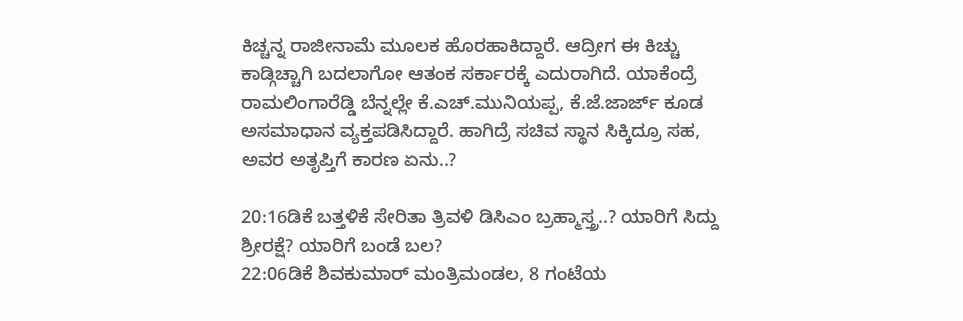ಕಿಚ್ಚನ್ನ ರಾಜೀನಾಮೆ ಮೂಲಕ ಹೊರಹಾಕಿದ್ದಾರೆ. ಆದ್ರೀಗ ಈ ಕಿಚ್ಚು ಕಾಡ್ಗಿಚ್ಚಾಗಿ ಬದಲಾಗೋ ಆತಂಕ ಸರ್ಕಾರಕ್ಕೆ ಎದುರಾಗಿದೆ. ಯಾಕೆಂದ್ರೆ ರಾಮಲಿಂಗಾರೆಡ್ಡಿ ಬೆನ್ನಲ್ಲೇ ಕೆ.ಎಚ್.ಮುನಿಯಪ್ಪ, ಕೆ.ಜೆ.ಜಾರ್ಜ್ ಕೂಡ ಅಸಮಾಧಾನ ವ್ಯಕ್ತಪಡಿಸಿದ್ದಾರೆ. ಹಾಗಿದ್ರೆ ಸಚಿವ ಸ್ಥಾನ ಸಿಕ್ಕಿದ್ರೂ ಸಹ, ಅವರ ಅತೃಪ್ತಿಗೆ ಕಾರಣ ಏನು..?

20:16ಡಿಕೆ ಬತ್ತಳಿಕೆ ಸೇರಿತಾ ತ್ರಿವಳಿ ಡಿಸಿಎಂ ಬ್ರಹ್ಮಾಸ್ತ್ರ..? ಯಾರಿಗೆ ಸಿದ್ದು ಶ್ರೀರಕ್ಷೆ? ಯಾರಿಗೆ ಬಂಡೆ ಬಲ?
22:06ಡಿಕೆ ಶಿವಕುಮಾರ್ ಮಂತ್ರಿಮಂಡಲ, 8 ಗಂಟೆಯ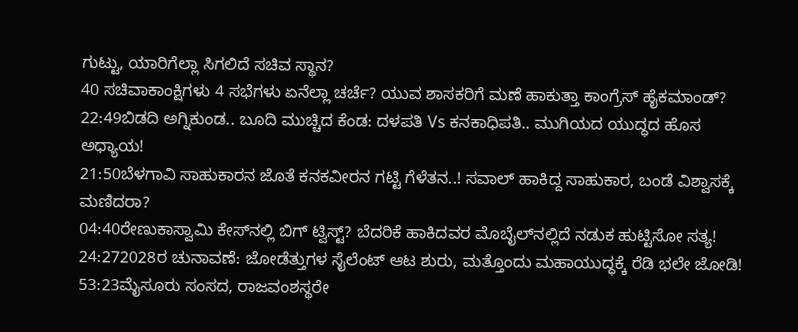ಗುಟ್ಟು, ಯಾರಿಗೆಲ್ಲಾ ಸಿಗಲಿದೆ ಸಚಿವ ಸ್ಥಾನ?
40 ಸಚಿವಾಕಾಂಕ್ಷಿಗಳು 4 ಸಭೆಗಳು ಏನೆಲ್ಲಾ ಚರ್ಚೆ? ಯುವ ಶಾಸಕರಿಗೆ ಮಣೆ ಹಾಕುತ್ತಾ ಕಾಂಗ್ರೆಸ್ ಹೈಕಮಾಂಡ್?
22:49ಬಿಡದಿ ಅಗ್ನಿಕುಂಡ.. ಬೂದಿ ಮುಚ್ಚಿದ ಕೆಂಡ: ದಳಪತಿ Vs ಕನಕಾಧಿಪತಿ.. ಮುಗಿಯದ ಯುದ್ಧದ ಹೊಸ ಅಧ್ಯಾಯ!
21:50ಬೆಳಗಾವಿ ಸಾಹುಕಾರನ ಜೊತೆ ಕನಕವೀರನ ಗಟ್ಟಿ ಗೆಳೆತನ..! ಸವಾಲ್ ಹಾಕಿದ್ದ ಸಾಹುಕಾರ, ಬಂಡೆ ವಿಶ್ವಾಸಕ್ಕೆ ಮಣಿದರಾ?
04:40ರೇಣುಕಾಸ್ವಾಮಿ ಕೇಸ್‌ನಲ್ಲಿ ಬಿಗ್ ಟ್ವಿಸ್ಟ್? ಬೆದರಿಕೆ ಹಾಕಿದವರ ಮೊಬೈಲ್‌ನಲ್ಲಿದೆ ನಡುಕ ಹುಟ್ಟಿಸೋ ಸತ್ಯ!
24:272028ರ ಚುನಾವಣೆ: ಜೋಡೆತ್ತುಗಳ ಸೈಲೆಂಟ್ ಆಟ ಶುರು, ಮತ್ತೊಂದು ಮಹಾಯುದ್ಧಕ್ಕೆ ರೆಡಿ ಭಲೇ ಜೋಡಿ!
53:23ಮೈಸೂರು ಸಂಸದ, ರಾಜವಂಶಸ್ಥರೇ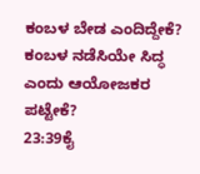ಕಂಬಳ ಬೇಡ ಎಂದಿದ್ದೇಕೆ? ಕಂಬಳ ನಡೆಸಿಯೇ ಸಿದ್ಧ ಎಂದು ಆಯೋಜಕರ ಪಟ್ಟೇಕೆ?
23:39ಕೈ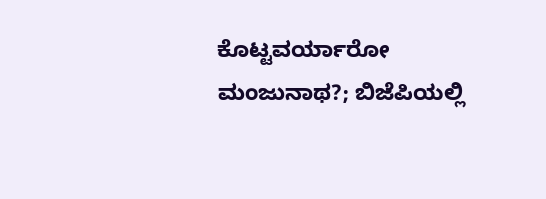ಕೊಟ್ಟವರ್ಯಾರೋ ಮಂಜುನಾಥ?; ಬಿಜೆಪಿಯಲ್ಲಿ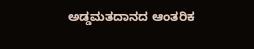ಅಡ್ಡಮತದಾನದ ಆಂತರಿಕ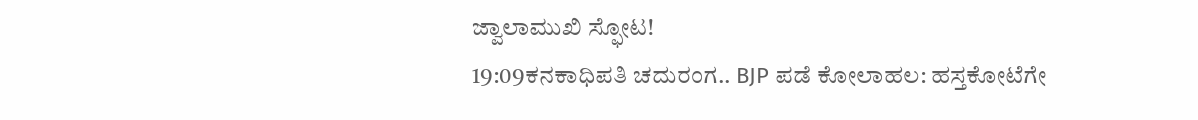ಜ್ವಾಲಾಮುಖಿ ಸ್ಫೋಟ!
19:09ಕನಕಾಧಿಪತಿ ಚದುರಂಗ.. BJP ಪಡೆ ಕೋಲಾಹಲ: ಹಸ್ತಕೋಟೆಗೇ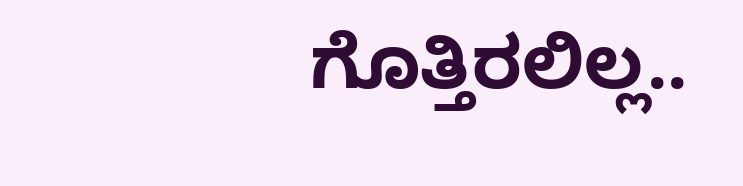ಗೊತ್ತಿರಲಿಲ್ಲ..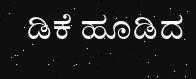ಡಿಕೆ ಹೂಡಿದ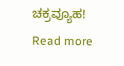ಚಕ್ರವ್ಯೂಹ!
Read more